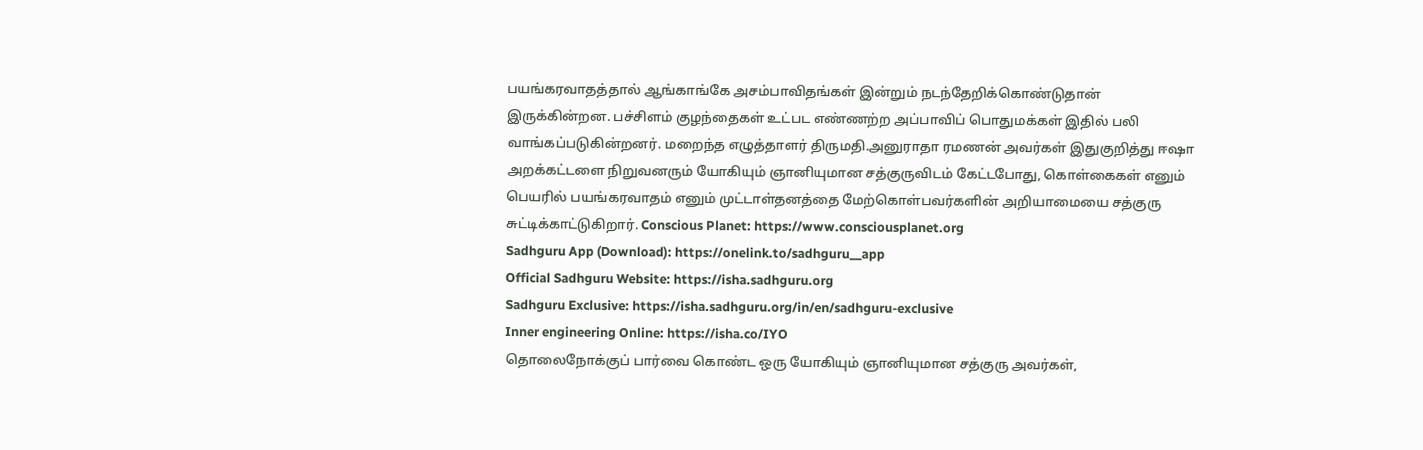பயங்கரவாதத்தால் ஆங்காங்கே அசம்பாவிதங்கள் இன்றும் நடந்தேறிக்கொண்டுதான் இருக்கின்றன. பச்சிளம் குழந்தைகள் உட்பட எண்ணற்ற அப்பாவிப் பொதுமக்கள் இதில் பலி வாங்கப்படுகின்றனர். மறைந்த எழுத்தாளர் திருமதி.அனுராதா ரமணன் அவர்கள் இதுகுறித்து ஈஷா அறக்கட்டளை நிறுவனரும் யோகியும் ஞானியுமான சத்குருவிடம் கேட்டபோது, கொள்கைகள் எனும் பெயரில் பயங்கரவாதம் எனும் முட்டாள்தனத்தை மேற்கொள்பவர்களின் அறியாமையை சத்குரு சுட்டிக்காட்டுகிறார். Conscious Planet: https://www.consciousplanet.org
Sadhguru App (Download): https://onelink.to/sadhguru__app
Official Sadhguru Website: https://isha.sadhguru.org
Sadhguru Exclusive: https://isha.sadhguru.org/in/en/sadhguru-exclusive
Inner engineering Online: https://isha.co/IYO
தொலைநோக்குப் பார்வை கொண்ட ஒரு யோகியும் ஞானியுமான சத்குரு அவர்கள்,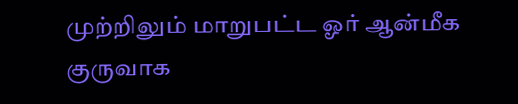முற்றிலும் மாறுபட்ட ஓர் ஆன்மீக குருவாக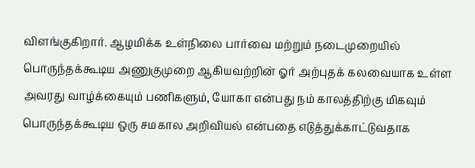விளங்குகிறார். ஆழமிக்க உள்நிலை பார்வை மற்றும் நடைமுறையில் பொருந்தக்கூடிய அணுகுமுறை ஆகியவற்றின் ஓர் அற்புதக் கலவையாக உள்ள அவரது வாழ்க்கையும் பணிகளும், யோகா என்பது நம் காலத்திற்கு மிகவும் பொருந்தக்கூடிய ஒரு சமகால அறிவியல் என்பதை எடுத்துக்காட்டுவதாக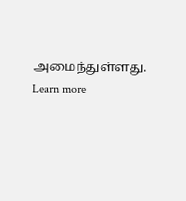அமைந்துள்ளது.
Learn more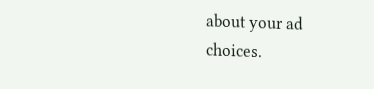about your ad choices.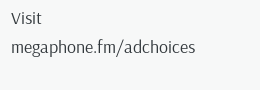Visit megaphone.fm/adchoices